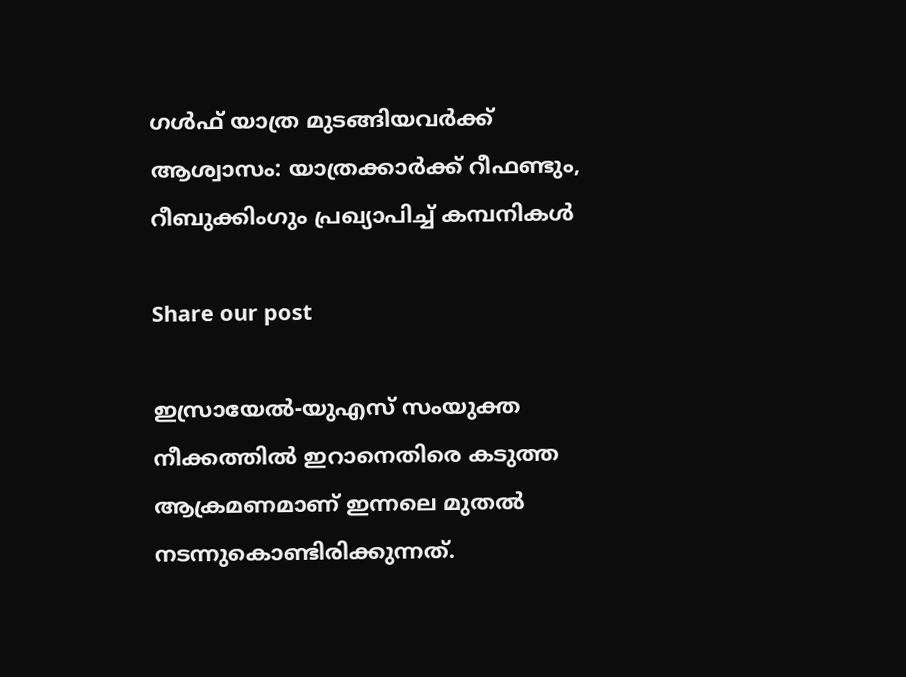ഗള്‍ഫ് യാത്ര മുടങ്ങിയവർക്ക് ആശ്വാസം: യാത്രക്കാർക്ക് റീഫണ്ടും, റീബുക്കിംഗും പ്രഖ്യാപിച്ച് കമ്പനികള്‍

Share our post

ഇസ്രായേല്‍-യുഎസ് സംയുക്ത നീക്കത്തില്‍ ഇറാനെതിരെ കടുത്ത ആക്രമണമാണ് ഇന്നലെ മുതല്‍ നടന്നുകൊണ്ടിരിക്കുന്നത്.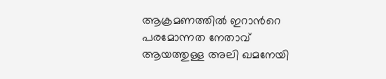ആക്രമണത്തില്‍ ഇറാന്‍റെ പരമോന്നത നേതാവ് ആയത്തുള്ള അലി ഖമനേയി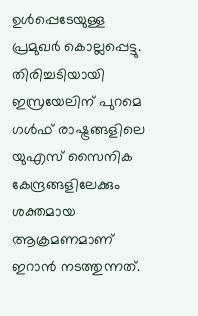ഉള്‍പ്പെടേയുള്ള പ്രമുഖർ കൊല്ലപ്പെട്ടു. തിരിച്ചടിയായി ഇസ്രയേലിന് പുറമെ ഗള്‍ഫ് രാഷ്ട്രങ്ങളിലെ യുഎസ് സൈനിക കേന്ദ്രങ്ങളിലേക്കും ശക്തമായ ആക്രമണമാണ് ഇറാന്‍ നടത്തുന്നത്.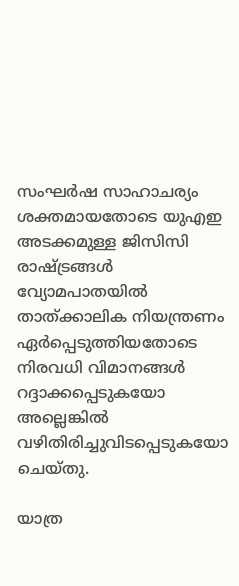സംഘർഷ സാഹാചര്യം ശക്തമായതോടെ യുഎഇ അടക്കമുള്ള ജിസിസി രാഷ്ട്രങ്ങള്‍ വ്യോമപാതയില്‍ താത്ക്കാലിക നിയന്ത്രണം ഏർപ്പെടുത്തിയതോടെ നിരവധി വിമാനങ്ങൾ റദ്ദാക്കപ്പെടുകയോ അല്ലെങ്കില്‍ വഴിതിരിച്ചുവിടപ്പെടുകയോ ചെയ്തു.

യാത്ര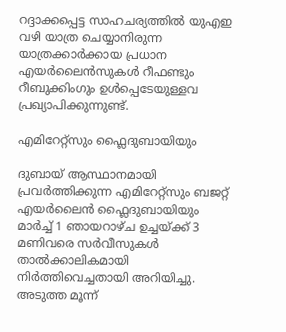റദ്ദാക്കപ്പെട്ട സാഹചര്യത്തില്‍ യുഎഇ വഴി യാത്ര ചെയ്യാനിരുന്ന യാത്രക്കാർക്കായ പ്രധാന എയർലൈൻസുകൾ റീഫണ്ടും റീബുക്കിംഗും ഉൾപ്പെടേയുള്ളവ പ്രഖ്യാപിക്കുന്നുണ്ട്.

എമിറേറ്റ്സും ഫ്ലൈദുബായിയും

ദുബായ് ആസ്ഥാനമായി പ്രവർത്തിക്കുന്ന എമിറേറ്റ്സും ബജറ്റ് എയർലൈൻ ഫ്ലൈദുബായിയും മാർച്ച് 1 ഞായറാഴ്ച ഉച്ചയ്ക്ക് 3 മണിവരെ സർവീസുകൾ താൽക്കാലികമായി നിർത്തിവെച്ചതായി അറിയിച്ചു. അടുത്ത മൂന്ന്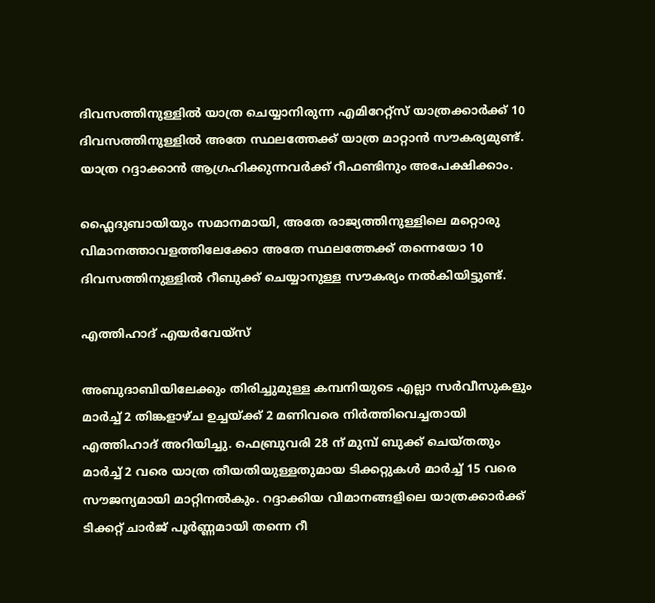ദിവസത്തിനുള്ളിൽ യാത്ര ചെയ്യാനിരുന്ന എമിറേറ്റ്സ് യാത്രക്കാർക്ക് 10 ദിവസത്തിനുള്ളിൽ അതേ സ്ഥലത്തേക്ക് യാത്ര മാറ്റാൻ സൗകര്യമുണ്ട്. യാത്ര റദ്ദാക്കാൻ ആഗ്രഹിക്കുന്നവർക്ക് റീഫണ്ടിനും അപേക്ഷിക്കാം.

ഫ്ലൈദുബായിയും സമാനമായി, അതേ രാജ്യത്തിനുള്ളിലെ മറ്റൊരു വിമാനത്താവളത്തിലേക്കോ അതേ സ്ഥലത്തേക്ക് തന്നെയോ 10 ദിവസത്തിനുള്ളിൽ റീബുക്ക് ചെയ്യാനുള്ള സൗകര്യം നൽകിയിട്ടുണ്ട്.

എത്തിഹാദ് എയർവേയ്സ്

അബുദാബിയിലേക്കും തിരിച്ചുമുള്ള കമ്പനിയുടെ എല്ലാ സർവീസുകളും മാർച്ച് 2 തിങ്കളാഴ്ച ഉച്ചയ്ക്ക് 2 മണിവരെ നിർത്തിവെച്ചതായി എത്തിഹാദ് അറിയിച്ചു. ഫെബ്രുവരി 28 ന് മുമ്പ് ബുക്ക് ചെയ്തതും മാർച്ച് 2 വരെ യാത്ര തീയതിയുള്ളതുമായ ടിക്കറ്റുകൾ മാർച്ച് 15 വരെ സൗജന്യമായി മാറ്റിനല്‍കും. റദ്ദാക്കിയ വിമാനങ്ങളിലെ യാത്രക്കാർക്ക് ടിക്കറ്റ് ചാർജ് പൂർണ്ണമായി തന്നെ റീ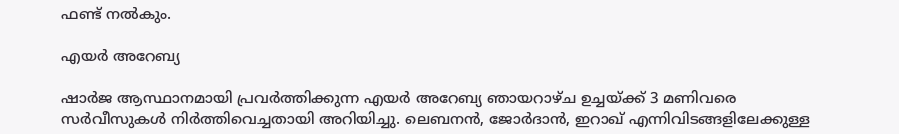ഫണ്ട് നല്‍കും.

എയർ അറേബ്യ

ഷാർജ ആസ്ഥാനമായി പ്രവർത്തിക്കുന്ന എയർ അറേബ്യ ഞായറാഴ്ച ഉച്ചയ്ക്ക് 3 മണിവരെ സർവീസുകൾ നിർത്തിവെച്ചതായി അറിയിച്ചു. ലെബനൻ, ജോർദാൻ, ഇറാഖ് എന്നിവിടങ്ങളിലേക്കുള്ള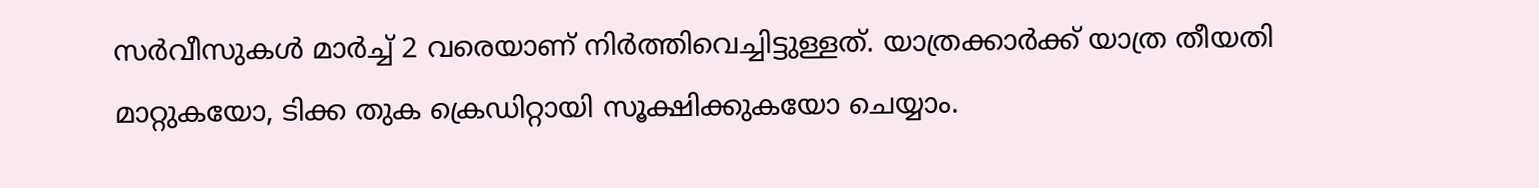സർവീസുകൾ മാർച്ച് 2 വരെയാണ് നിർത്തിവെച്ചിട്ടുള്ളത്. യാത്രക്കാർക്ക് യാത്ര തീയതി മാറ്റുകയോ, ടിക്ക തുക ക്രെഡിറ്റായി സൂക്ഷിക്കുകയോ ചെയ്യാം.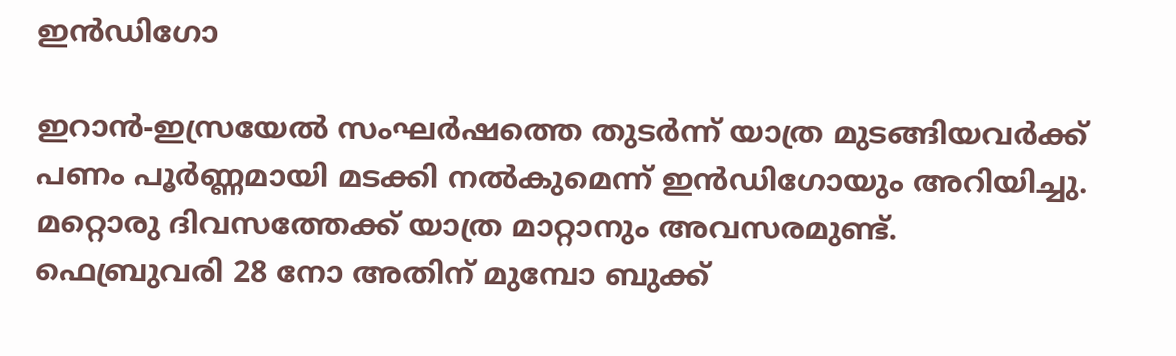ഇന്‍ഡിഗോ

ഇറാന്‍-ഇസ്രയേല്‍ സംഘർഷത്തെ തുടർന്ന് യാത്ര മുടങ്ങിയവർക്ക് പണം പൂർണ്ണമായി മടക്കി നല്‍കുമെന്ന് ഇന്‍ഡിഗോയും അറിയിച്ചു. മറ്റൊരു ദിവസത്തേക്ക് യാത്ര മാറ്റാനും അവസരമുണ്ട്. ഫെബ്രുവരി 28 നോ അതിന് മുമ്പോ ബുക്ക്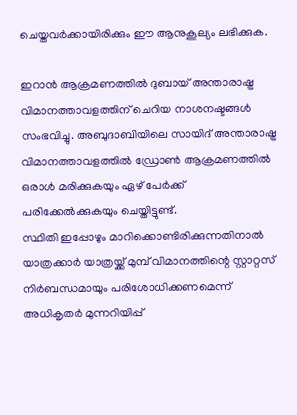ചെയ്തവർക്കായിരിക്കും ഈ ആനുകൂല്യം ലഭിക്കുക.

ഇറാന്‍ ആക്രമണത്തില്‍ ദുബായ് അന്താരാഷ്ട്ര വിമാനത്താവളത്തിന് ചെറിയ നാശനഷ്ടങ്ങൾ സംഭവിച്ചു. അബുദാബിയിലെ സായിദ് അന്താരാഷ്ട്ര വിമാനത്താവളത്തിൽ ഡ്രോൺ ആക്രമണത്തിൽ ഒരാൾ മരിക്കുകയും ഏഴ് പേർക്ക് പരിക്കേൽക്കുകയും ചെയ്തിട്ടുണ്ട്.
സ്ഥിതി ഇപ്പോഴും മാറിക്കൊണ്ടിരിക്കുന്നതിനാൽ യാത്രക്കാർ യാത്രയ്ക്ക് മുമ്പ് വിമാനത്തിന്റെ സ്റ്റാറ്റസ് നിർബന്ധമായും പരിശോധിക്കണമെന്ന് അധികൃതർ മുന്നറിയിപ്പ്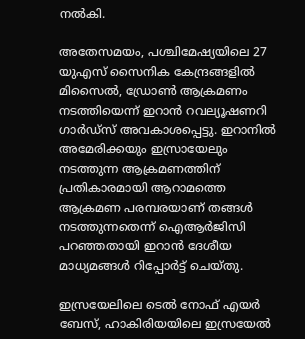നൽകി.

അതേസമയം, പശ്ചിമേഷ്യയിലെ 27 യുഎസ് സൈനിക കേന്ദ്രങ്ങളിൽ മിസൈൽ, ഡ്രോൺ ആക്രമണം നടത്തിയെന്ന് ഇറാൻ റവല്യൂഷണറി ഗാർഡ്സ് അവകാശപ്പെട്ടു. ഇറാനിൽ അമേരിക്കയും ഇസ്രായേലും നടത്തുന്ന ആക്രമണത്തിന് പ്രതികാരമായി ആറാമത്തെ ആക്രമണ പരമ്പരയാണ് തങ്ങൾ നടത്തുന്നതെന്ന് ഐആർജിസി പറഞ്ഞതായി ഇറാൻ ദേശീയ മാധ്യമങ്ങൾ റിപ്പോർട്ട് ചെയ്തു.

ഇസ്രയേലിലെ ടെൽ നോഫ് എയർ ബേസ്, ഹാകിരിയയിലെ ഇസ്രയേൽ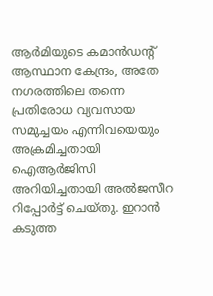ആർമിയുടെ കമാൻഡന്റ് ആസ്ഥാന കേന്ദ്രം, അതേ നഗരത്തിലെ തന്നെ പ്രതിരോധ വ്യവസായ സമുച്ചയം എന്നിവയെയും അക്രമിച്ചതായി ഐആർജിസി അറിയിച്ചതായി അൽജസീറ റിപ്പോർട്ട് ചെയ്തു. ഇറാൻ കടുത്ത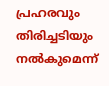പ്രഹരവും തിരിച്ചടിയും നൽകുമെന്ന്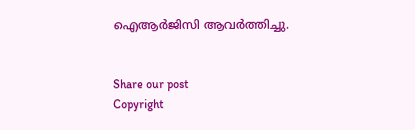ഐആർജിസി ആവർത്തിച്ചു.


Share our post
Copyright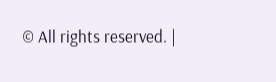© All rights reserved. |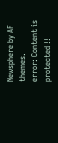Newsphere by AF themes.
error: Content is protected !!